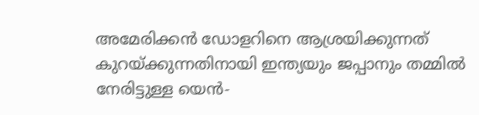അമേരിക്കൻ ഡോളറിനെ ആശ്രയിക്കുന്നത് കുറയ്ക്കുന്നതിനായി ഇന്ത്യയും ജപ്പാനും തമ്മിൽ നേരിട്ടുള്ള യെൻ-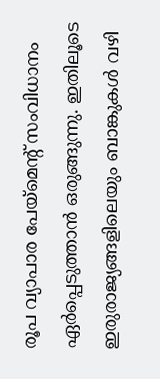രൂപ വ്യാപാര പേയ്മെന്റ് സംവിധാനം ഏർപ്പെടുത്താൻ ഒരുങ്ങുന്നു. ഇതിലൂടെ ഇരുരാജ്യങ്ങളിലെയും ബാങ്കുകൾ വഴി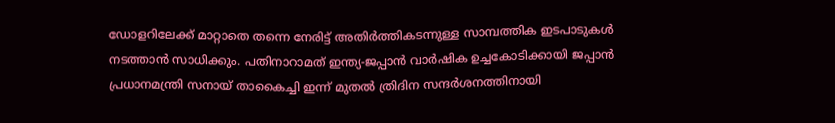ഡോളറിലേക്ക് മാറ്റാതെ തന്നെ നേരിട്ട് അതിർത്തികടന്നുള്ള സാമ്പത്തിക ഇടപാടുകൾ നടത്താൻ സാധിക്കും. പതിനാറാമത് ഇന്ത്യ-ജപ്പാൻ വാർഷിക ഉച്ചകോടിക്കായി ജപ്പാൻ പ്രധാനമന്ത്രി സനായ് താകൈച്ചി ഇന്ന് മുതൽ ത്രിദിന സന്ദർശനത്തിനായി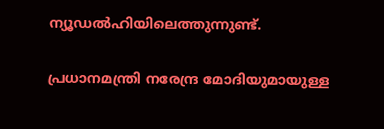ന്യൂഡൽഹിയിലെത്തുന്നുണ്ട്.

പ്രധാനമന്ത്രി നരേന്ദ്ര മോദിയുമായുള്ള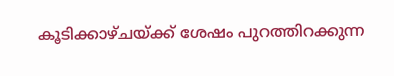കൂടിക്കാഴ്ചയ്ക്ക് ശേഷം പുറത്തിറക്കുന്ന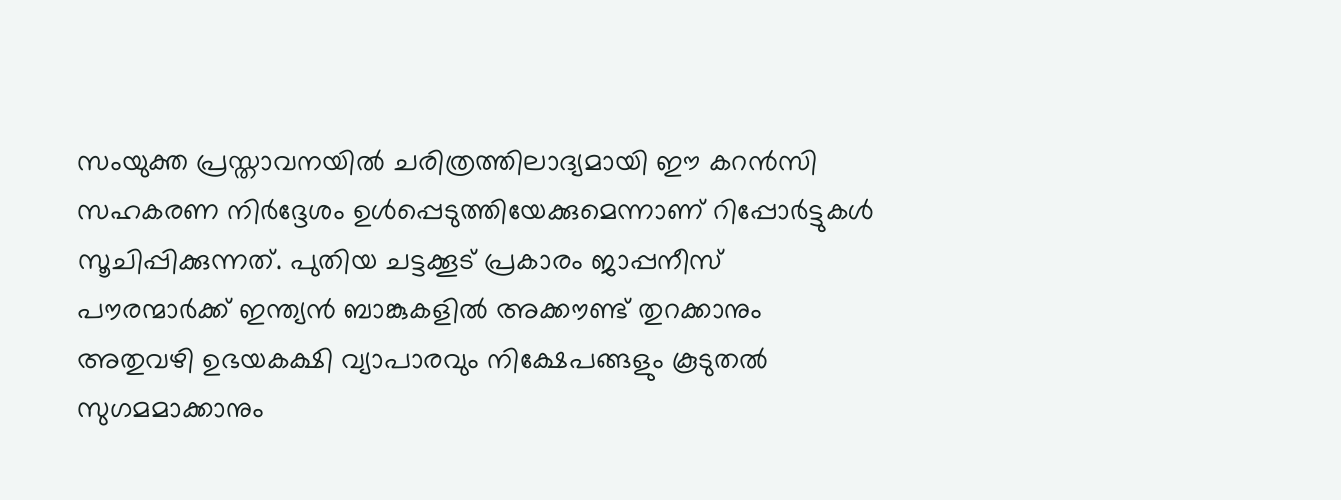സംയുക്ത പ്രസ്താവനയിൽ ചരിത്രത്തിലാദ്യമായി ഈ കറൻസി സഹകരണ നിർദ്ദേശം ഉൾപ്പെടുത്തിയേക്കുമെന്നാണ് റിപ്പോർട്ടുകൾ സൂചിപ്പിക്കുന്നത്. പുതിയ ചട്ടക്കൂട് പ്രകാരം ജാപ്പനീസ് പൗരന്മാർക്ക് ഇന്ത്യൻ ബാങ്കുകളിൽ അക്കൗണ്ട് തുറക്കാനും അതുവഴി ഉഭയകക്ഷി വ്യാപാരവും നിക്ഷേപങ്ങളും കൂടുതൽ സുഗമമാക്കാനും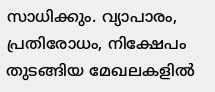സാധിക്കും. വ്യാപാരം, പ്രതിരോധം, നിക്ഷേപം തുടങ്ങിയ മേഖലകളിൽ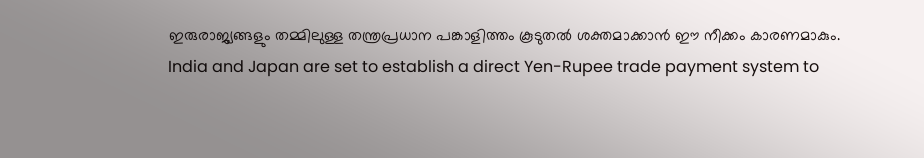ഇരുരാജ്യങ്ങളും തമ്മിലുള്ള തന്ത്രപ്രധാന പങ്കാളിത്തം കൂടുതൽ ശക്തമാക്കാൻ ഈ നീക്കം കാരണമാകും.
India and Japan are set to establish a direct Yen-Rupee trade payment system to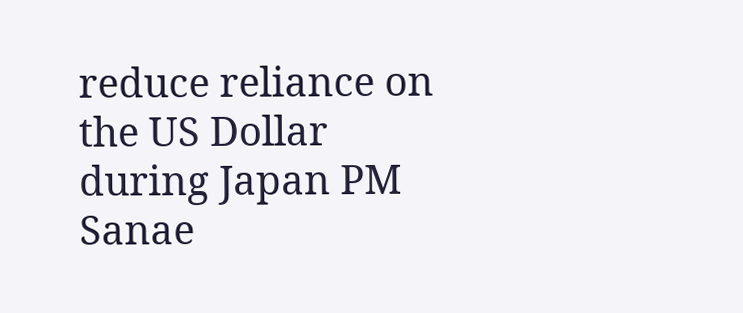reduce reliance on the US Dollar during Japan PM Sanae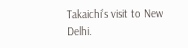Takaichi’s visit to New Delhi.